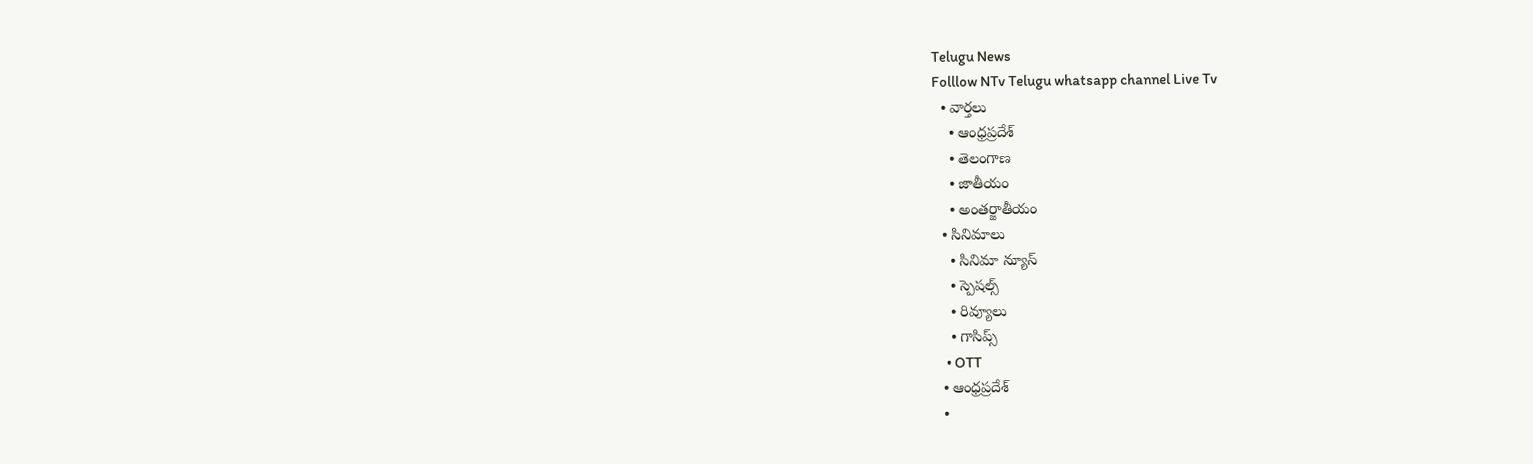Telugu News
Folllow NTv Telugu whatsapp channel Live Tv
  • వార్తలు
    • ఆంధ్రప్రదేశ్
    • తెలంగాణ
    • జాతీయం
    • అంతర్జాతీయం
  • సినిమాలు
    • సినిమా న్యూస్
    • స్పెషల్స్
    • రివ్యూలు
    • గాసిప్స్
    • OTT
  • ఆంధ్రప్రదేశ్
  •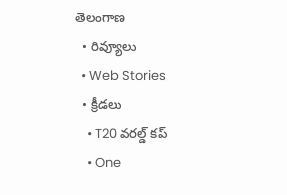తెలంగాణ
  • రివ్యూలు
  • Web Stories
  • క్రీడలు
    • T20 వరల్డ్ కప్
    • One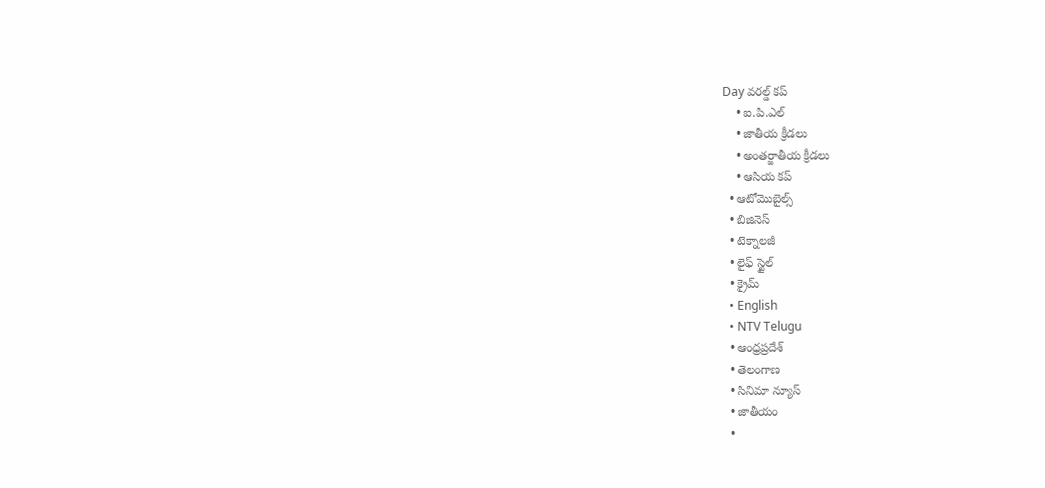Day వరల్డ్ కప్
    • ఐ.పి.ఎల్
    • జాతీయ క్రీడలు
    • అంతర్జాతీయ క్రీడలు
    • ఆసియ కప్
  • ఆటోమొబైల్స్
  • బిజినెస్‌
  • టెక్నాలజీ
  • లైఫ్ స్టైల్
  • క్రైమ్
  • English
  • NTV Telugu
  • ఆంధ్రప్రదేశ్
  • తెలంగాణ
  • సినిమా న్యూస్
  • జాతీయం
  •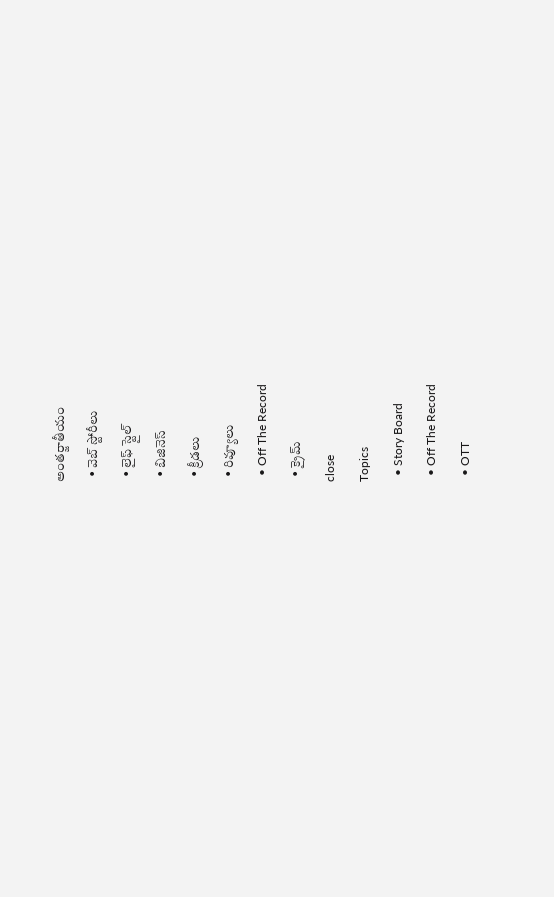అంతర్జాతీయం
  • వెబ్ స్టోరీలు
  • లైఫ్ స్టైల్
  • బిజినెస్‌
  • క్రీడలు
  • రివ్యూలు
  • Off The Record
  • క్రైమ్
close
Topics
  • Story Board
  • Off The Record
  • OTT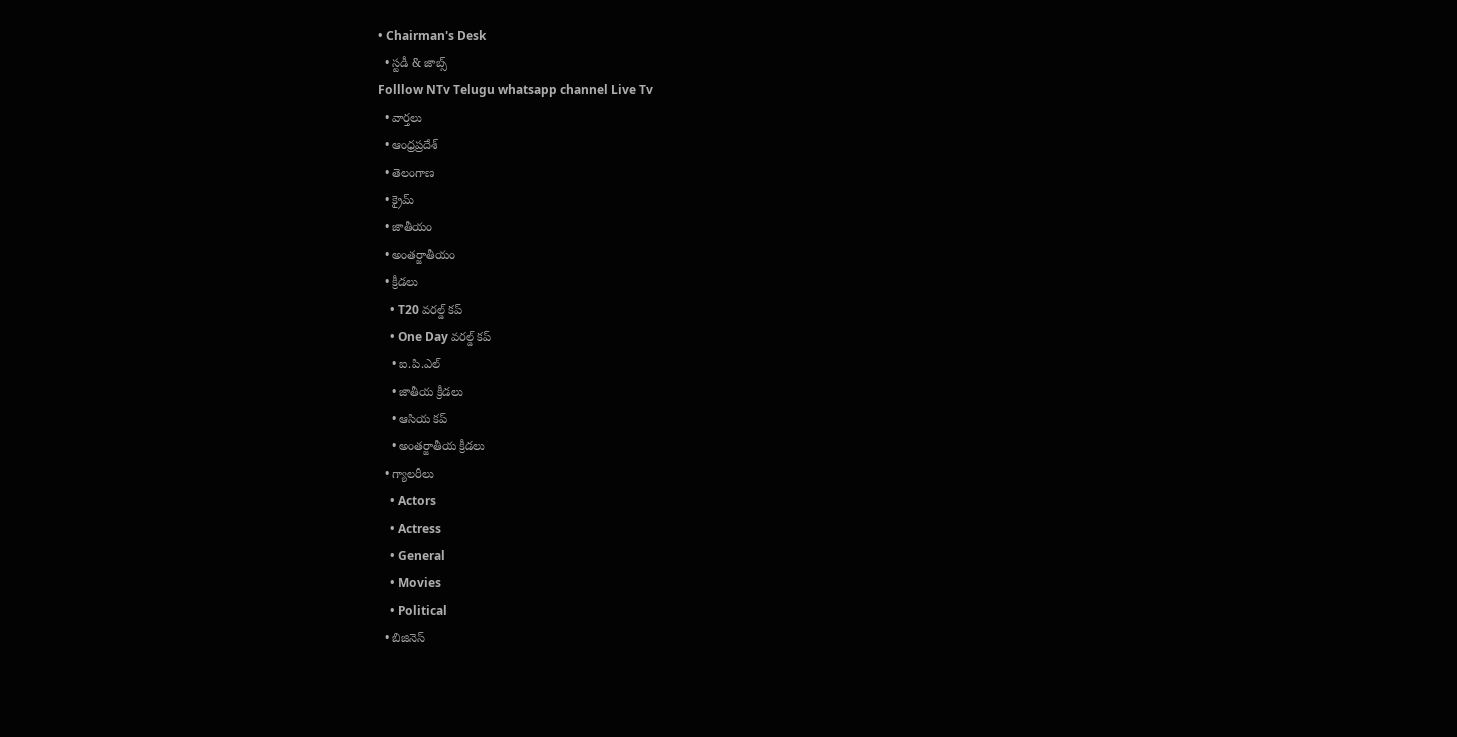• Chairman's Desk
  • స్టడీ & జాబ్స్
Folllow NTv Telugu whatsapp channel Live Tv
  • వార్తలు
  • ఆంధ్రప్రదేశ్
  • తెలంగాణ
  • క్రైమ్
  • జాతీయం
  • అంతర్జాతీయం
  • క్రీడలు
    • T20 వరల్డ్ కప్
    • One Day వరల్డ్ కప్
    • ఐ.పి.ఎల్
    • జాతీయ క్రీడలు
    • ఆసియ కప్
    • అంతర్జాతీయ క్రీడలు
  • గ్యాలరీలు
    • Actors
    • Actress
    • General
    • Movies
    • Political
  • బిజినెస్‌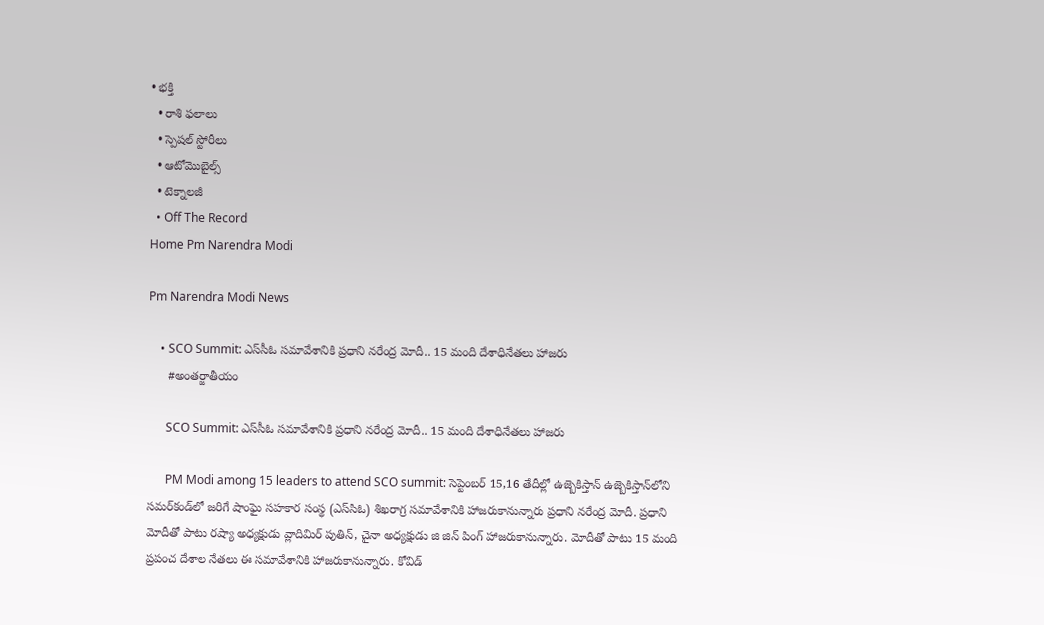• భక్తి
  • రాశి ఫలాలు
  • స్పెషల్‌ స్టోరీలు
  • ఆటోమొబైల్స్
  • టెక్నాలజీ
  • Off The Record
Home Pm Narendra Modi

Pm Narendra Modi News

    • SCO Summit: ఎస్‌సీఓ సమావేశానికి ప్రధాని నరేంద్ర మోదీ.. 15 మంది దేశాధినేతలు హాజరు
      #అంతర్జాతీయం

      SCO Summit: ఎస్‌సీఓ సమావేశానికి ప్రధాని నరేంద్ర మోదీ.. 15 మంది దేశాధినేతలు హాజరు

      PM Modi among 15 leaders to attend SCO summit: సెప్టెంబర్ 15,16 తేదీల్లో ఉజ్బెకిస్తాన్ ఉజ్బెకిస్తాన్‌లోని సమర్‌కండ్‌లో జరిగే షాంఘై సహకార సంస్థ (ఎస్‌సిఓ) శిఖరాగ్ర సమావేశానికి హాజరుకానున్నారు ప్రధాని నరేంద్ర మోదీ. ప్రధాని మోదీతో పాటు రష్యా అధ్యక్షుడు వ్లాదిమిర్ పుతిన్, చైనా అధ్యక్షుడు జి జిన్ పింగ్ హాజరుకానున్నారు. మోదీతో పాటు 15 మంది ప్రపంచ దేశాల నేతలు ఈ సమావేశానికి హాజరుకానున్నారు. కోవిడ్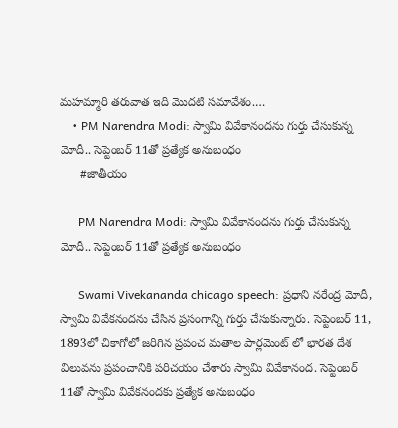మహమ్మారి తరువాత ఇది మొదటి సమావేశం.…
    • PM Narendra Modi: స్వామి వివేకానందను గుర్తు చేసుకున్న మోదీ.. సెప్టెంబర్ 11తో ప్రత్యేక అనుబంధం
      #జాతీయం

      PM Narendra Modi: స్వామి వివేకానందను గుర్తు చేసుకున్న మోదీ.. సెప్టెంబర్ 11తో ప్రత్యేక అనుబంధం

      Swami Vivekananda chicago speech: ప్రధాని నరేంద్ర మోదీ, స్వామి వివేకనందను చేసిన ప్రసంగాన్ని గుర్తు చేసుకున్నారు. సెప్టెంబర్ 11, 1893లో చికాగోలో జరిగిన ప్రపంచ మతాల పార్లమెంట్ లో భారత దేశ విలువను ప్రపంచానికి పరిచయం చేశారు స్వామి వివేకానంద. సెప్టెంబర్ 11తో స్వామి వివేకనందకు ప్రత్యేక అనుబంధం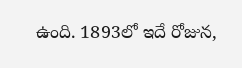ఉంది. 1893లో ఇదే రోజున,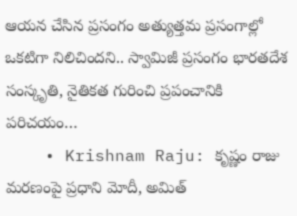ఆయన చేసిన ప్రసంగం అత్యుత్తమ ప్రసంగాల్లో ఒకటిగా నిలిచిందని.. స్వామిజీ ప్రసంగం భారతదేశ సంస్కృతి, నైతికత గురించి ప్రపంచానికి పరిచయం…
    • Krishnam Raju: కృష్ణం రాజు మరణంపై ప్రధాని మోదీ, అమిత్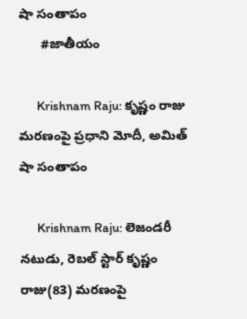షా సంతాపం
      #జాతీయం

      Krishnam Raju: కృష్ణం రాజు మరణంపై ప్రధాని మోదీ, అమిత్ షా సంతాపం

      Krishnam Raju: లెజండరీ నటుడు, రెబల్ స్టార్ కృష్ణం రాజు(83) మరణంపై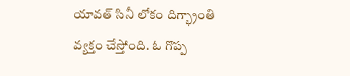యావత్ సినీ లోకం దిగ్భ్రాంతి వ్యక్తం చేస్తోంది. ఓ గొప్ప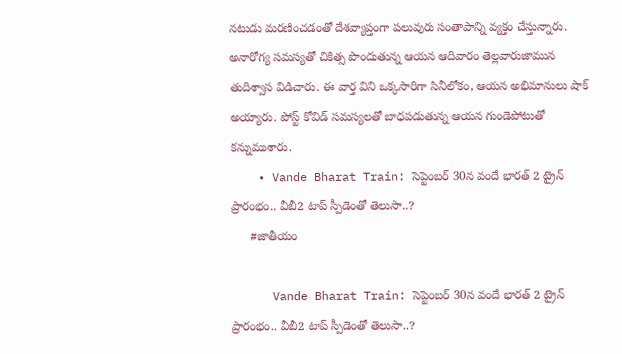నటుడు మరణించడంతో దేశవ్యాప్తంగా పలువురు సంతాపాన్ని వ్యక్తం చేస్తున్నారు. అనారోగ్య సమస్యతో చికిత్స పొందుతున్న ఆయన ఆదివారం తెల్లవారుజామున తుదిశ్వాస విడిచారు. ఈ వార్త విని ఒక్కసారిగా సినీలోకం, ఆయన అభిమానులు షాక్ అయ్యారు. పోస్ట్ కోవిడ్ సమస్యలతో బాధపడుతున్న ఆయన గుండెపోటుతో కన్నుముశారు.
    • Vande Bharat Train: సెప్టెంబర్ 30న వందే భారత్ 2 ట్రైన్ ప్రారంభం.. వీబీ2 టాప్ స్పీడెంతో తెలుసా..?
      #జాతీయం

      Vande Bharat Train: సెప్టెంబర్ 30న వందే భారత్ 2 ట్రైన్ ప్రారంభం.. వీబీ2 టాప్ స్పీడెంతో తెలుసా..?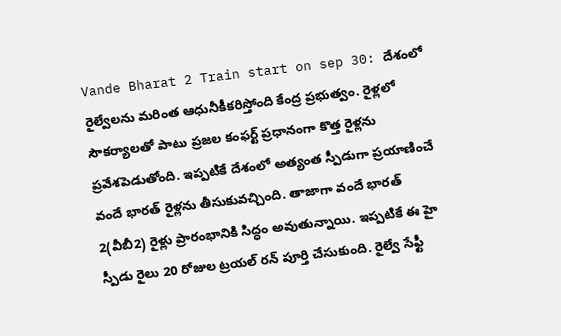Vande Bharat 2 Train start on sep 30: దేశంలో రైల్వేలను మరింత ఆధునీకీకరిస్తోంది కేంద్ర ప్రభుత్వం. రైళ్లలో సౌకర్యాలతో పాటు ప్రజల కంఫర్ట్ ప్రధానంగా కొత్త రైళ్లను ప్రవేశపెడుతోంది. ఇప్పటికే దేశంలో అత్యంత స్పీడుగా ప్రయాణించే వందే భారత్ రైళ్లను తీసుకువచ్చింది. తాజాగా వందే భారత్ 2(వీబీ2) రైళ్లు ప్రారంభానికి సిద్ధం అవుతున్నాయి. ఇప్పటికే ఈ హై స్పీడు రైలు 20 రోజుల ట్రయల్ రన్ పూర్తి చేసుకుంది. రైల్వే సేఫ్టీ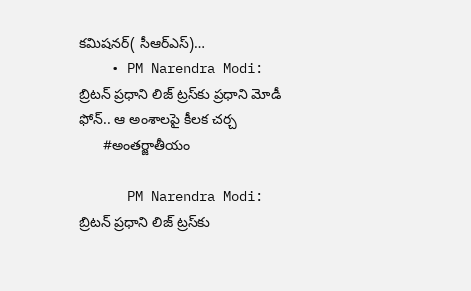కమిషనర్( సీఆర్ఎస్)…
    • PM Narendra Modi: బ్రిటన్ ప్రధాని లిజ్ ట్రస్‌కు ప్రధాని మోడీ ఫోన్‌.. ఆ అంశాలపై కీలక చర్చ
      #అంతర్జాతీయం

      PM Narendra Modi: బ్రిటన్ ప్రధాని లిజ్ ట్రస్‌కు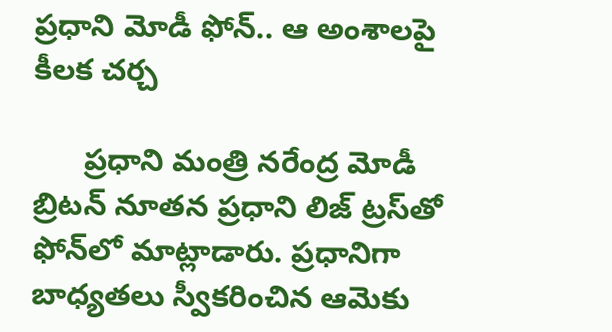ప్రధాని మోడీ ఫోన్‌.. ఆ అంశాలపై కీలక చర్చ

      ప్రధాని మంత్రి నరేంద్ర మోడీ బ్రిటన్‌ నూతన ప్రధాని లిజ్‌ ట్రస్‌తో ఫోన్‌లో మాట్లాడారు. ప్రధానిగా బాధ్యతలు స్వీకరించిన ఆమెకు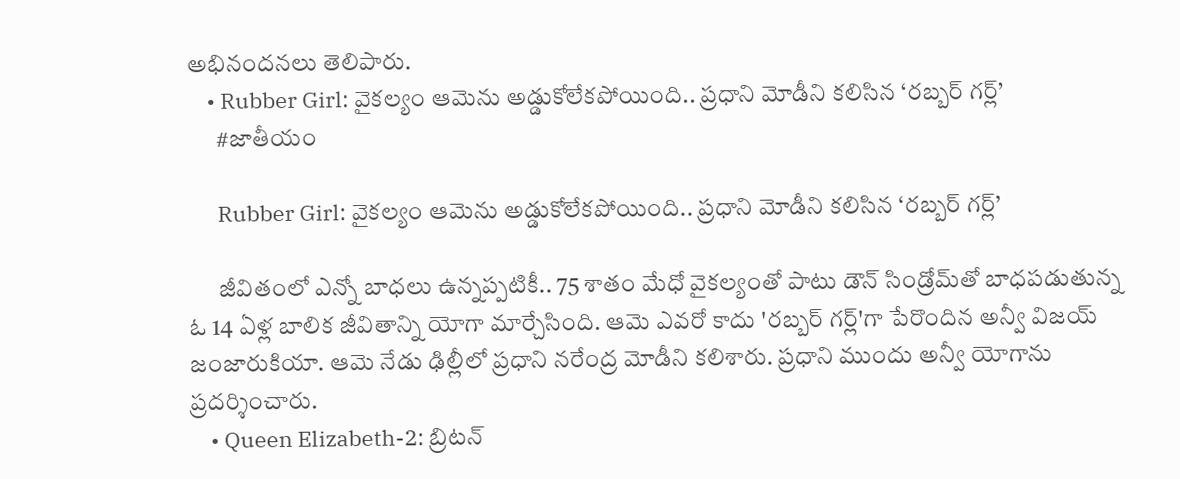అభినందనలు తెలిపారు.
    • Rubber Girl: వైకల్యం ఆమెను అడ్డుకోలేకపోయింది.. ప్రధాని మోడీని కలిసిన ‘రబ్బర్‌ గర్ల్‌’
      #జాతీయం

      Rubber Girl: వైకల్యం ఆమెను అడ్డుకోలేకపోయింది.. ప్రధాని మోడీని కలిసిన ‘రబ్బర్‌ గర్ల్‌’

      జీవితంలో ఎన్నో బాధలు ఉన్నప్పటికీ.. 75 శాతం మేధో వైకల్యంతో పాటు డౌన్‌ సిండ్రోమ్‌తో బాధపడుతున్న ఓ 14 ఏళ్ల బాలిక జీవితాన్ని యోగా మార్చేసింది. ఆమె ఎవరో కాదు 'రబ్బర్ గర్ల్'గా పేరొందిన అన్వీ విజయ్‌ జంజారుకియా. ఆమె నేడు ఢిల్లీలో ప్రధాని నరేంద్ర మోడీని కలిశారు. ప్రధాని ముందు అన్వీ యోగాను ప్రదర్శించారు.
    • Queen Elizabeth-2: బ్రిటన్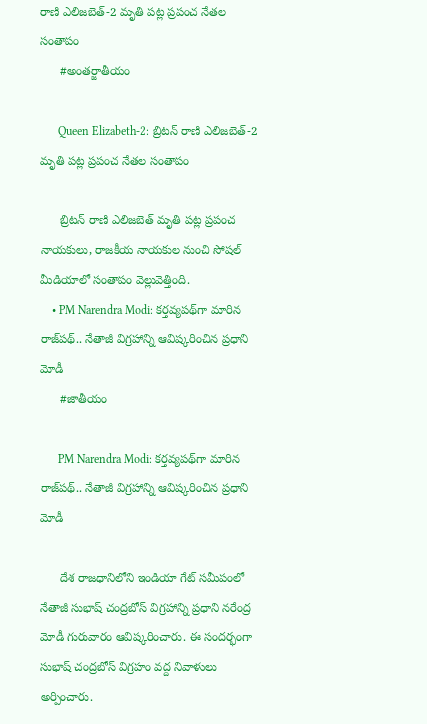రాణి ఎలిజబెత్-2 మృతి పట్ల ప్రపంచ నేతల సంతాపం
      #అంతర్జాతీయం

      Queen Elizabeth-2: బ్రిటన్ రాణి ఎలిజబెత్-2 మృతి పట్ల ప్రపంచ నేతల సంతాపం

      బ్రిటన్ రాణి ఎలిజబెత్ మృతి పట్ల ప్రపంచ నాయకులు, రాజకీయ నాయకుల నుంచి సోషల్ మీడియాలో సంతాపం వెల్లువెత్తింది.
    • PM Narendra Modi: కర్తవ్యపథ్‌గా మారిన రాజ్‌పథ్.. నేతాజీ విగ్రహాన్ని ఆవిష్కరించిన ప్రధాని మోడీ
      #జాతీయం

      PM Narendra Modi: కర్తవ్యపథ్‌గా మారిన రాజ్‌పథ్.. నేతాజీ విగ్రహాన్ని ఆవిష్కరించిన ప్రధాని మోడీ

      దేశ రాజధానిలోని ఇండియా గేట్ సమీపంలో నేతాజీ సుభాష్ చంద్రబోస్ విగ్రహాన్ని ప్రధాని నరేంద్ర మోడీ గురువారం ఆవిష్కరించారు. ఈ సందర్భంగా సుభాష్ చంద్రబోస్ విగ్రహం వద్ద నివాళులు అర్పించారు.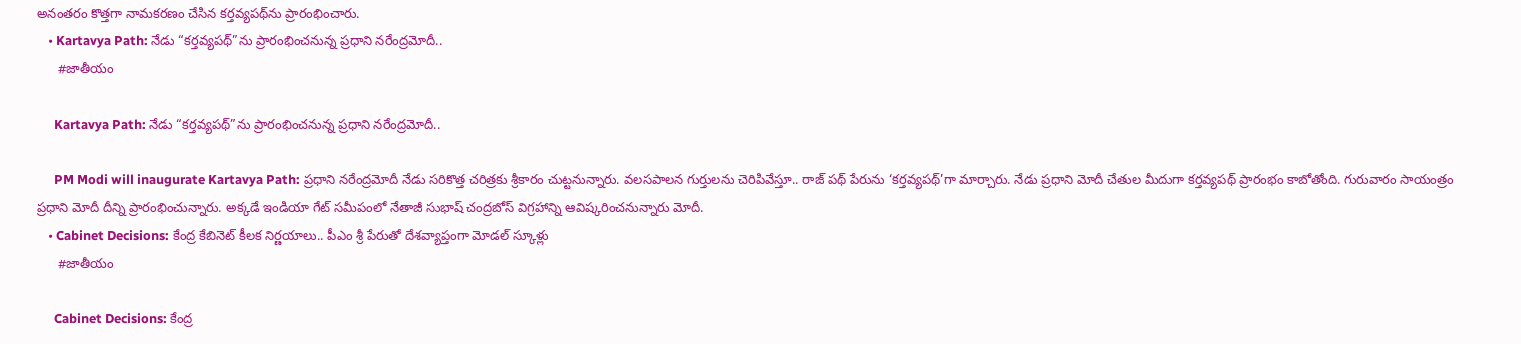అనంతరం కొత్తగా నామకరణం చేసిన కర్తవ్యపథ్‌ను ప్రారంభించారు.
    • Kartavya Path: నేడు “కర్తవ్యపథ్”ను ప్రారంభించనున్న ప్రధాని నరేంద్రమోదీ..
      #జాతీయం

      Kartavya Path: నేడు “కర్తవ్యపథ్”ను ప్రారంభించనున్న ప్రధాని నరేంద్రమోదీ..

      PM Modi will inaugurate Kartavya Path: ప్రధాని నరేంద్రమోదీ నేడు సరికొత్త చరిత్రకు శ్రీకారం చుట్టనున్నారు. వలసపాలన గుర్తులను చెరిపివేస్తూ.. రాజ్ పథ్ పేరును ‘కర్తవ్యపథ్’గా మార్చారు. నేడు ప్రధాని మోదీ చేతుల మీదుగా కర్తవ్యపథ్ ప్రారంభం కాబోతోంది. గురువారం సాయంత్రం ప్రధాని మోదీ దీన్ని ప్రారంభించున్నారు. అక్కడే ఇండియా గేట్ సమీపంలో నేతాజీ సుభాష్ చంద్రబోస్ విగ్రహాన్ని ఆవిష్కరించనున్నారు మోదీ.
    • Cabinet Decisions: కేంద్ర కేబినెట్‌ కీలక నిర్ణయాలు.. పీఎం శ్రీ పేరుతో దేశవ్యాప్తంగా మోడ‌ల్ స్కూళ్లు
      #జాతీయం

      Cabinet Decisions: కేంద్ర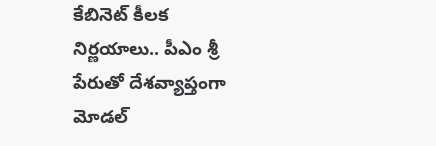కేబినెట్‌ కీలక నిర్ణయాలు.. పీఎం శ్రీ పేరుతో దేశవ్యాప్తంగా మోడ‌ల్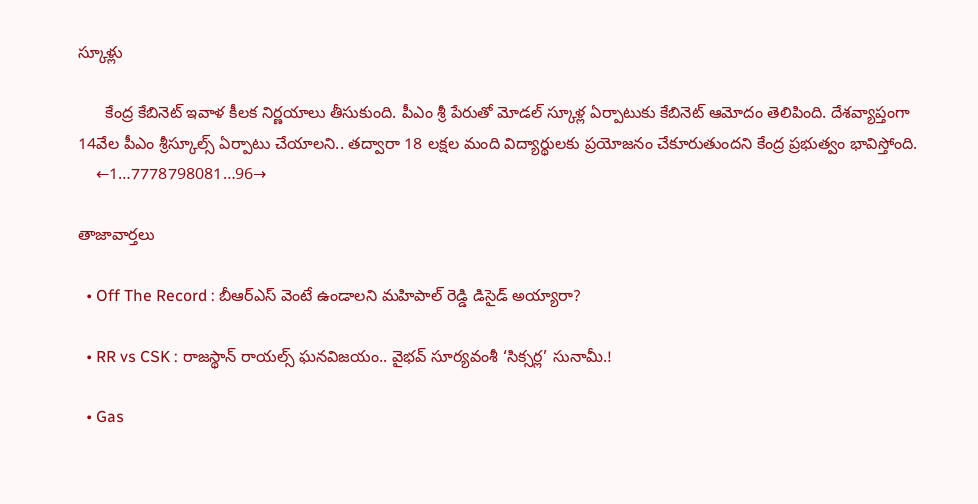స్కూళ్లు

      కేంద్ర కేబినెట్‌ ఇవాళ కీలక నిర్ణయాలు తీసుకుంది. పీఎం శ్రీ పేరుతో మోడ‌ల్ స్కూళ్ల ఏర్పాటుకు కేబినెట్ ఆమోదం తెలిపింది. దేశ‌వ్యాప్తంగా 14వేల పీఎం శ్రీ‌స్కూల్స్ ఏర్పాటు చేయాలని.. తద్వారా 18 లక్షల మంది విద్యార్థుల‌కు ప్రయోజ‌నం చేకూరుతుందని కేంద్ర ప్రభుత్వం భావిస్తోంది.
    ←1…7778798081…96→

తాజావార్తలు

  • Off The Record : బీఆర్ఎస్ వెంటే ఉండాలని మహిపాల్ రెడ్డి డిసైడ్ అయ్యారా?

  • RR vs CSK : రాజస్థాన్ రాయల్స్ ఘనవిజయం.. వైభవ్ సూర్యవంశీ ‘సిక్సర్ల’ సునామీ.!

  • Gas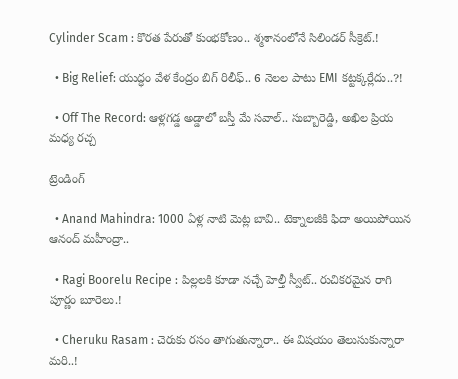Cylinder Scam : కొరత పేరుతో కుంభకోణం.. శ్మశానంలోనే సిలిండర్ సీక్రెట్.!

  • Big Relief: యుద్ధం వేళ కేంద్రం బిగ్ రిలీఫ్.. 6 నెలల పాటు EMI కట్టక్కర్లేదు..?!

  • Off The Record: ఆళ్లగడ్డ అడ్డాలో బస్తీ మే సవాల్.. సుబ్బారెడ్డి, అఖిల ప్రియ మధ్య రచ్చ

ట్రెండింగ్‌

  • Anand Mahindra: 1000 ఏళ్ల నాటి మెట్ల బావి.. టెక్నాలజీకి ఫిదా అయిపోయిన ఆనంద్ మహీంద్రా..

  • Ragi Boorelu Recipe : పిల్లలకి కూడా నచ్చే హెల్తీ స్వీట్.. రుచికరమైన రాగి పూర్ణం బూరెలు.!

  • Cheruku Rasam : చెరుకు రసం తాగుతున్నారా.. ఈ విషయం తెలుసుకున్నారా మరి..!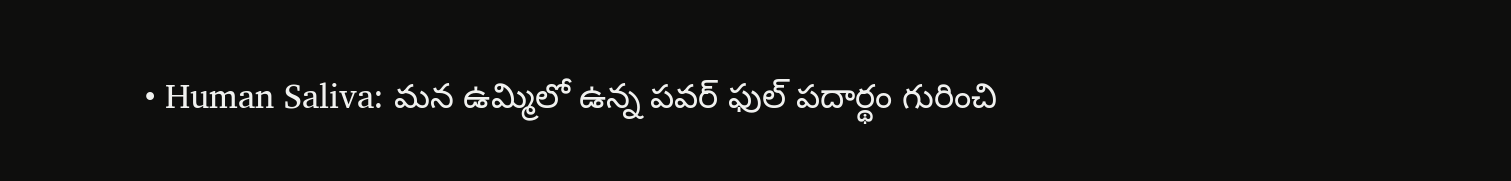• Human Saliva: మన ఉమ్మిలో ఉన్న పవర్ ఫుల్ పదార్థం గురించి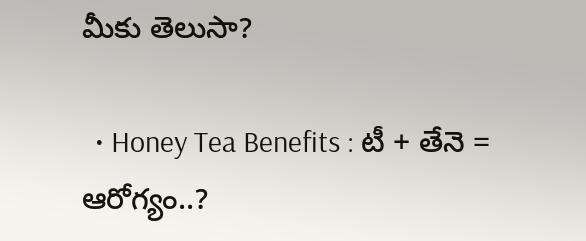మీకు తెలుసా?

  • Honey Tea Benefits : టీ + తేనె = ఆరోగ్యం..?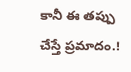కానీ ఈ తప్పు చేస్తే ప్రమాదం.!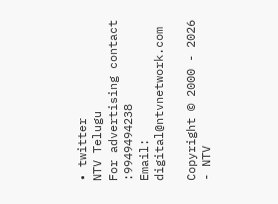• twitter
NTV Telugu
For advertising contact :9949494238
Email: digital@ntvnetwork.com

Copyright © 2000 - 2026 - NTV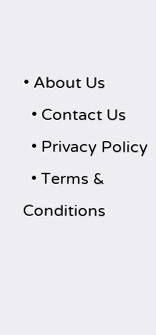• About Us
  • Contact Us
  • Privacy Policy
  • Terms & Conditions